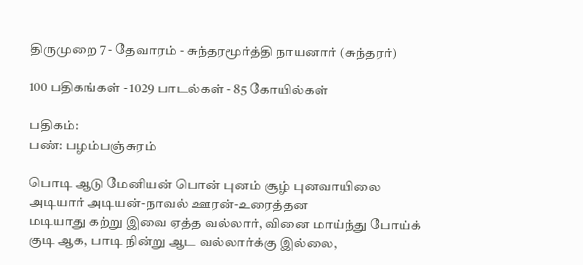திருமுறை 7 - தேவாரம் - சுந்தரமூர்த்தி நாயனார் (சுந்தரர்)

100 பதிகங்கள் - 1029 பாடல்கள் - 85 கோயில்கள்

பதிகம்:
பண்: பழம்பஞ்சுரம்

பொடி ஆடு மேனியன் பொன் புனம் சூழ் புனவாயிலை
அடியார் அடியன்-நாவல் ஊரன்-உரைத்தன
மடியாது கற்று இவை ஏத்த வல்லார், வினை மாய்ந்து போய்க்
குடி ஆக, பாடி நின்று ஆட வல்லார்க்கு இல்லை,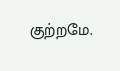குற்றமே.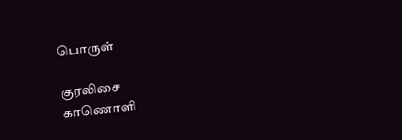பொருள்

குரலிசை
காணொளி